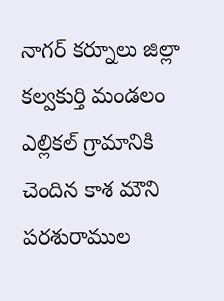నాగర్ కర్నూలు జిల్లా కల్వకుర్తి మండలం ఎల్లికల్ గ్రామానికి చెందిన కాశ మౌని పరశురాముల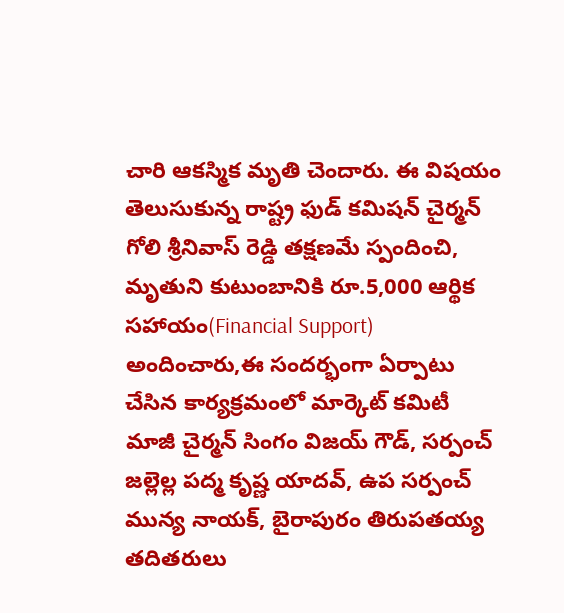చారి ఆకస్మిక మృతి చెందారు. ఈ విషయం తెలుసుకున్న రాష్ట్ర ఫుడ్ కమిషన్ చైర్మన్ గోలి శ్రీనివాస్ రెడ్డి తక్షణమే స్పందించి, మృతుని కుటుంబానికి రూ.5,000 ఆర్థిక సహాయం(Financial Support) అందించారు,ఈ సందర్భంగా ఏర్పాటు చేసిన కార్యక్రమంలో మార్కెట్ కమిటీ మాజీ చైర్మన్ సింగం విజయ్ గౌడ్, సర్పంచ్ జల్లెల్ల పద్మ కృష్ణ యాదవ్, ఉప సర్పంచ్ మున్య నాయక్, బైరాపురం తిరుపతయ్య తదితరులు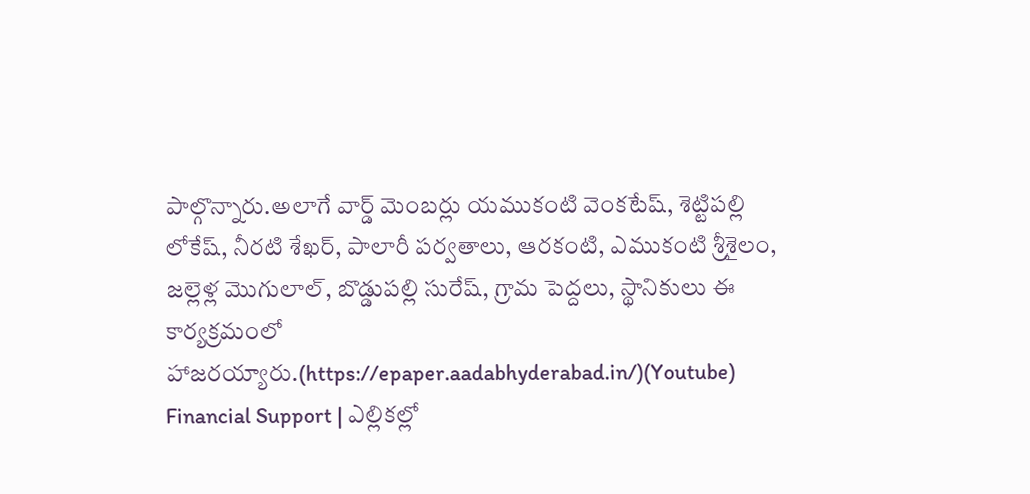పాల్గొన్నారు.అలాగే వార్డ్ మెంబర్లు యముకంటి వెంకటేష్, శెట్టిపల్లి లోకేష్, నీరటి శేఖర్, పాలారీ పర్వతాలు, ఆరకంటి, ఎముకంటి శ్రీశైలం, జల్లెళ్ల మొగులాల్, బొడ్డుపల్లి సురేష్, గ్రామ పెద్దలు, స్థానికులు ఈ కార్యక్రమంలో హాజరయ్యారు.(https://epaper.aadabhyderabad.in/)(Youtube)
Financial Support | ఎల్లికల్లో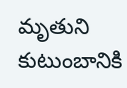మృతుని కుటుంబానికి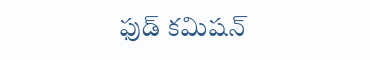ఫుడ్ కమిషన్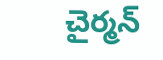చైర్మన్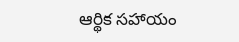ఆర్థిక సహాయం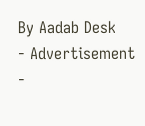By Aadab Desk
- Advertisement -